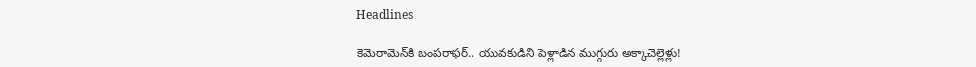Headlines

కెమెరామెన్‌కి బంపరాఫర్‌.. యువకుడిని పెళ్లాడిన ముగ్గురు అక్కాచెల్లెళ్లు!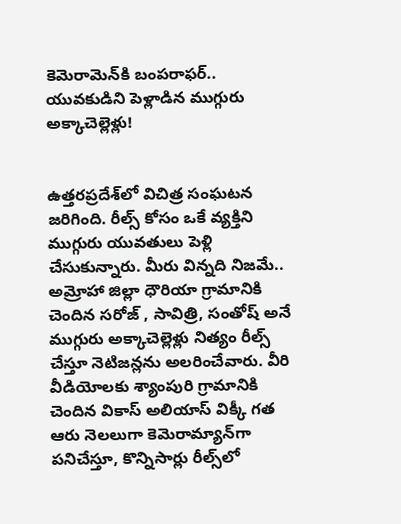కెమెరామెన్‌కి బంపరాఫర్‌.. యువకుడిని పెళ్లాడిన ముగ్గురు అక్కాచెల్లెళ్లు!


ఉత్తరప్రదేశ్‌లో విచిత్ర సంఘటన జరిగింది. రీల్స్‌ కోసం ఒకే వ్యక్తిని ముగ్గురు యువతులు పెళ్లి చేసుకున్నారు. మీరు విన్నది నిజమే.. అమ్రోహా జిల్లా ధౌరియా గ్రామానికి చెందిన సరోజ్ , సావిత్రి, సంతోష్ అనే ముగ్గురు అక్కాచెల్లెళ్లు నిత్యం రీల్స్ చేస్తూ నెటిజన్లను అలరించేవారు. వీరి వీడియోలకు శ్యాంపురి గ్రామానికి చెందిన వికాస్ అలియాస్ విక్కీ గత ఆరు నెలలుగా కెమెరామ్యాన్‌గా పనిచేస్తూ, కొన్నిసార్లు రీల్స్‌లో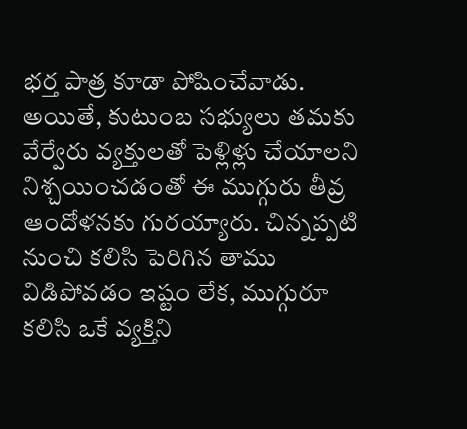భర్త పాత్ర కూడా పోషించేవాడు. అయితే, కుటుంబ సభ్యులు తమకు వేర్వేరు వ్యక్తులతో పెళ్లిళ్లు చేయాలని నిశ్చయించడంతో ఈ ముగ్గురు తీవ్ర ఆందోళనకు గురయ్యారు. చిన్నప్పటి నుంచి కలిసి పెరిగిన తాము విడిపోవడం ఇష్టం లేక, ముగ్గురూ కలిసి ఒకే వ్యక్తిని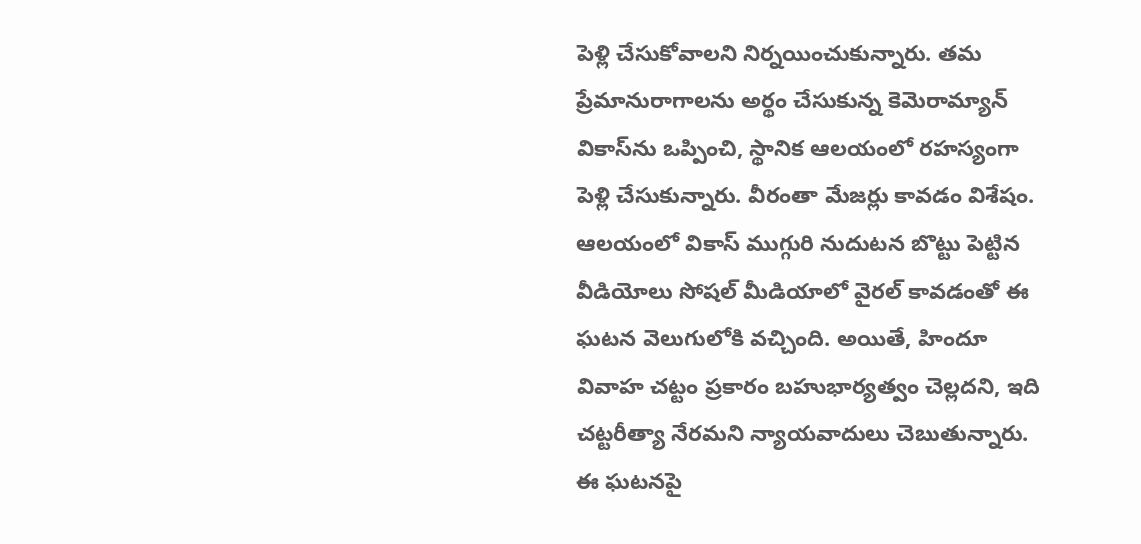పెళ్లి చేసుకోవాలని నిర్నయించుకున్నారు. తమ ప్రేమానురాగాలను అర్థం చేసుకున్న కెమెరామ్యాన్ వికాస్‌ను ఒప్పించి, స్థానిక ఆలయంలో రహస్యంగా పెళ్లి చేసుకున్నారు. వీరంతా మేజర్లు కావడం విశేషం. ఆలయంలో వికాస్ ముగ్గురి నుదుటన బొట్టు పెట్టిన వీడియోలు సోషల్ మీడియాలో వైరల్ కావడంతో ఈ ఘటన వెలుగులోకి వచ్చింది. అయితే, హిందూ వివాహ చట్టం ప్రకారం బహుభార్యత్వం చెల్లదని, ఇది చట్టరీత్యా నేరమని న్యాయవాదులు చెబుతున్నారు. ఈ ఘటనపై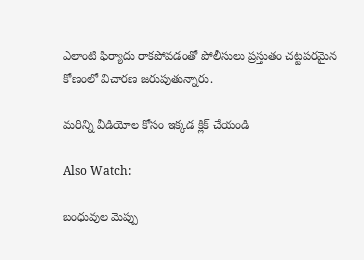ఎలాంటి ఫిర్యాదు రాకపోవడంతో పోలీసులు ప్రస్తుతం చట్టపరమైన కోణంలో విచారణ జరుపుతున్నారు.

మరిన్ని వీడియోల కోసం ఇక్కడ క్లిక్ చేయండి

Also Watch:

బంధువుల మెప్పు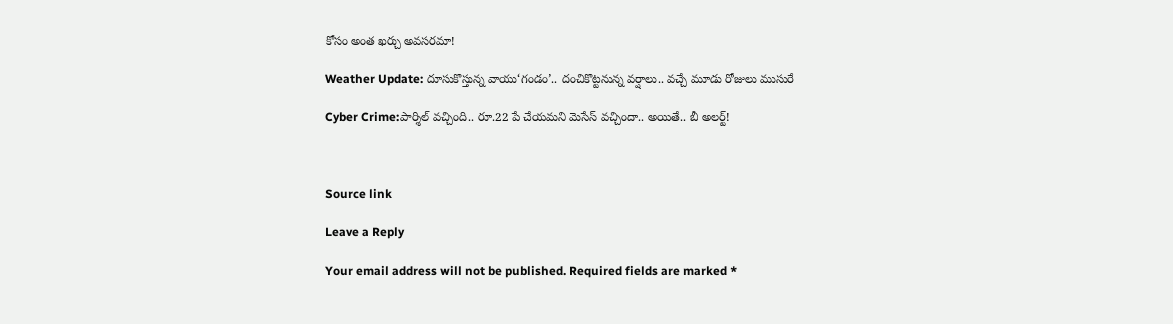కోసం అంత ఖర్చు అవసరమా!

Weather Update: దూసుకొస్తున్న వాయు‘గండం’.. దంచికొట్టనున్న వర్షాలు.. వచ్చే మూడు రోజులు ముసురే

Cyber Crime:పార్శిల్‌ వచ్చింది.. రూ.22 పే చేయమని మెసేస్‌ వచ్చిందా.. అయితే.. బీ అలర్ట్!



Source link

Leave a Reply

Your email address will not be published. Required fields are marked *